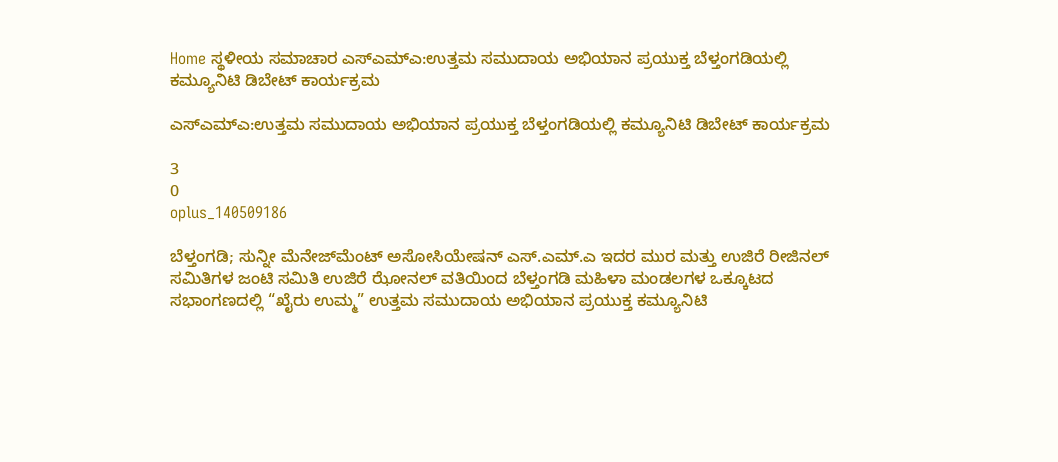Home ಸ್ಥಳೀಯ ಸಮಾಚಾರ ಎಸ್‌ಎಮ್‌ಎ:ಉತ್ತಮ ಸಮುದಾಯ ಅಭಿಯಾನ ಪ್ರಯುಕ್ತ ಬೆಳ್ತಂಗಡಿಯಲ್ಲಿ ಕಮ್ಯೂನಿಟಿ ಡಿಬೇಟ್ ಕಾರ್ಯಕ್ರಮ

ಎಸ್‌ಎಮ್‌ಎ:ಉತ್ತಮ ಸಮುದಾಯ ಅಭಿಯಾನ ಪ್ರಯುಕ್ತ ಬೆಳ್ತಂಗಡಿಯಲ್ಲಿ ಕಮ್ಯೂನಿಟಿ ಡಿಬೇಟ್ ಕಾರ್ಯಕ್ರಮ

3
0
oplus_140509186

ಬೆಳ್ತಂಗಡಿ; ಸುನ್ನೀ ಮೆನೇಜ್‌ಮೆಂಟ್ ಅಸೋಸಿಯೇಷನ್ ಎಸ್.ಎಮ್.ಎ ಇದರ ಮುರ ಮತ್ತು ಉಜಿರೆ ರೀಜಿನಲ್ ಸಮಿತಿಗಳ ಜಂಟಿ ಸಮಿತಿ ಉಜಿರೆ ಝೋನಲ್ ವತಿಯಿಂದ ಬೆಳ್ತಂಗಡಿ ಮಹಿಳಾ ಮಂಡಲಗಳ ಒಕ್ಕೂಟದ ಸಭಾಂಗಣದಲ್ಲಿ “ಖೈರು ಉಮ್ಮ” ಉತ್ತಮ ಸಮುದಾಯ ಅಭಿಯಾನ ಪ್ರಯುಕ್ತ ಕಮ್ಯೂನಿಟಿ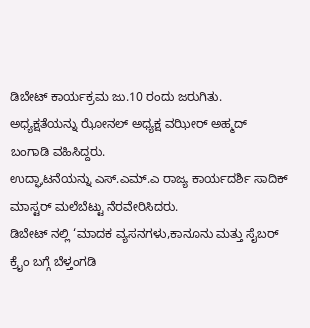ಡಿಬೇಟ್ ಕಾರ್ಯಕ್ರಮ ಜು.10 ರಂದು ಜರುಗಿತು.
ಅಧ್ಯಕ್ಷತೆಯನ್ನು ಝೋನಲ್ ಅಧ್ಯಕ್ಷ ವಝೀರ್ ಅಹ್ಮದ್ ಬಂಗಾಡಿ ವಹಿಸಿದ್ದರು.
ಉದ್ಘಾಟನೆಯನ್ನು ಎಸ್.ಎಮ್.ಎ ರಾಜ್ಯ ಕಾರ್ಯದರ್ಶಿ ಸಾದಿಕ್ ಮಾಸ್ಟರ್ ಮಲೆಬೆಟ್ಟು ನೆರವೇರಿಸಿದರು.
ಡಿಬೇಟ್ ನಲ್ಲಿ ‘ಮಾದಕ ವ್ಯಸನಗಳು,ಕಾನೂನು ಮತ್ತು ಸೈಬರ್ ಕ್ರೈಂ ಬಗ್ಗೆ ಬೆಳ್ತಂಗಡಿ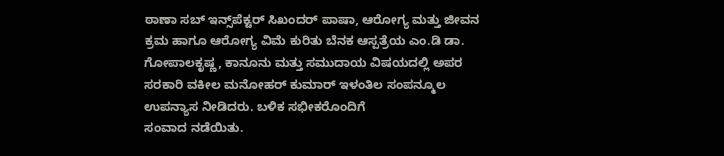ಠಾಣಾ ಸಬ್ ಇನ್ಸ್‌ಪೆಕ್ಟರ್ ಸಿಖಂದರ್ ಪಾಷಾ, ಆರೋಗ್ಯ ಮತ್ತು ಜೀವನ ಕ್ರಮ ಹಾಗೂ ಆರೋಗ್ಯ ವಿಮೆ ಕುರಿತು ಬೆನಕ ಆಸ್ಪತ್ರೆಯ ಎಂ.ಡಿ ಡಾ. ಗೋಪಾಲಕೃಷ್ಣ, ಕಾನೂನು ಮತ್ತು ಸಮುದಾಯ ವಿಷಯದಲ್ಲಿ ಅಪರ ಸರಕಾರಿ ವಕೀಲ ಮನೋಹರ್ ಕುಮಾರ್ ಇಳಂತಿಲ ಸಂಪನ್ಮೂಲ ಉಪನ್ಯಾಸ ನೀಡಿದರು. ಬಳಿಕ ಸಭೀಕರೊಂದಿಗೆ
ಸಂವಾದ ನಡೆಯಿತು.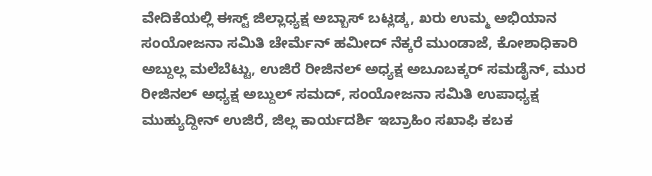ವೇದಿಕೆಯಲ್ಲಿ ಈಸ್ಟ್ ಜಿಲ್ಲಾಧ್ಯಕ್ಷ ಅಬ್ಬಾಸ್ ಬಟ್ಲಡ್ಕ, ಖರು ಉಮ್ಮ ಅಭಿಯಾನ ಸಂಯೋಜನಾ ಸಮಿತಿ ಚೇರ್ಮೆನ್ ಹಮೀದ್ ನೆಕ್ಕರೆ ಮುಂಡಾಜೆ, ಕೋಶಾಧಿಕಾರಿ ಅಬ್ದುಲ್ಲ ಮಲೆಬೆಟ್ಟು, ಉಜಿರೆ ರೀಜಿನಲ್ ಅಧ್ಯಕ್ಷ ಅಬೂಬಕ್ಕರ್ ಸಮಡೈನ್, ಮುರ ರೀಜಿನಲ್ ಅಧ್ಯಕ್ಷ ಅಬ್ದುಲ್ ಸಮದ್, ಸಂಯೋಜನಾ ಸಮಿತಿ ಉಪಾಧ್ಯಕ್ಷ ಮುಹ್ಯುದ್ದೀನ್ ಉಜಿರೆ, ಜಿಲ್ಲ ಕಾರ್ಯದರ್ಶಿ ಇಬ್ರಾಹಿಂ ಸಖಾಫಿ ಕಬಕ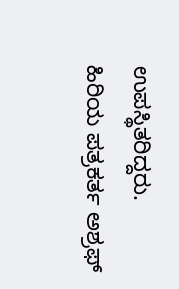ಉಪಸ್ಥಿತರಿದ್ದರು.
ಹಿರಿಯ ಪತ್ರಕರ್ತ ಅಶ್ರಫ್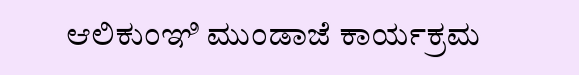ಆಲಿಕುಂಞಿ ಮುಂಡಾಜೆ ಕಾರ್ಯಕ್ರಮ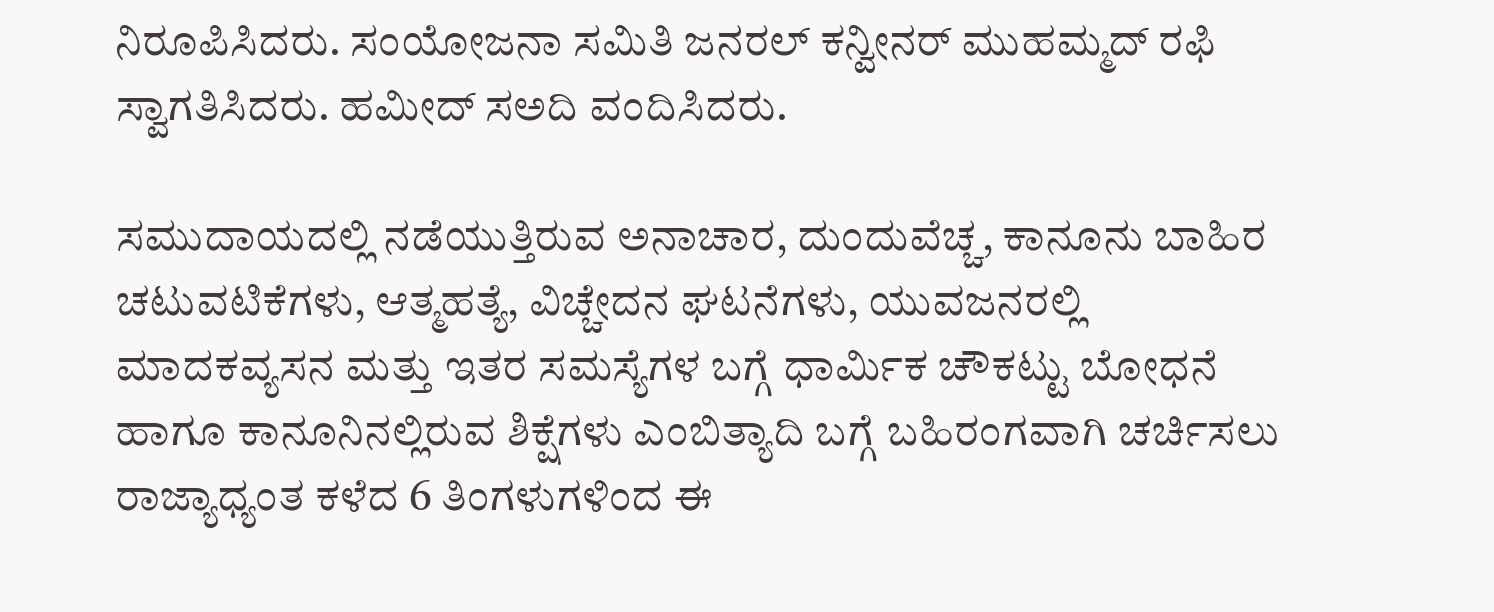ನಿರೂಪಿಸಿದರು. ಸಂಯೋಜನಾ ಸಮಿತಿ ಜನರಲ್ ಕನ್ವೀನರ್ ಮುಹಮ್ಮದ್ ರಫಿ ಸ್ವಾಗತಿಸಿದರು. ಹಮೀದ್ ಸ‌ಅದಿ ವಂದಿಸಿದರು.

ಸಮುದಾಯದಲ್ಲಿ ನಡೆಯುತ್ತಿರುವ ಅನಾಚಾರ, ದುಂದುವೆಚ್ಚ, ಕಾನೂನು ಬಾಹಿರ ಚಟುವಟಿಕೆಗಳು, ಆತ್ಮಹತ್ಯೆ, ವಿಚ್ಚೇದನ ಘಟನೆಗಳು, ಯುವಜನರಲ್ಲಿ ಮಾದಕ‌ವ್ಯಸನ ಮತ್ತು ಇತರ ಸಮಸ್ಯೆಗಳ‌ ಬಗ್ಗೆ ಧಾರ್ಮಿಕ ಚೌಕಟ್ಟು ಬೋಧನೆ ಹಾಗೂ ಕಾನೂನಿನಲ್ಲಿರುವ ಶಿಕ್ಷೆಗಳು ಎಂಬಿತ್ಯಾದಿ ಬಗ್ಗೆ ಬಹಿರಂಗವಾಗಿ ಚರ್ಚಿಸಲು ರಾಜ್ಯಾಧ್ಯಂತ ಕಳೆದ 6 ತಿಂಗಳುಗಳಿಂದ ಈ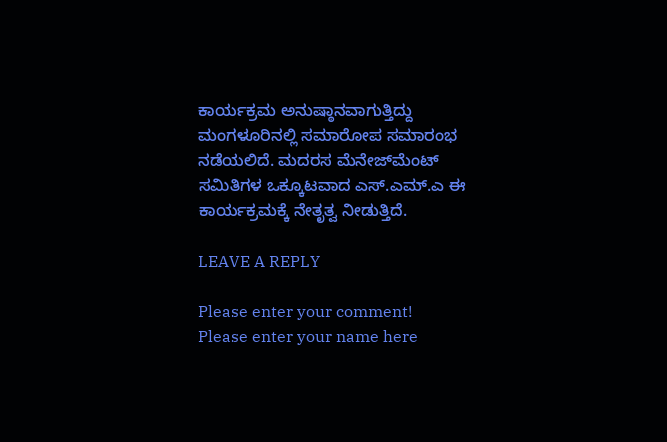ಕಾರ್ಯಕ್ರಮ ಅನುಷ್ಠಾನವಾಗುತ್ತಿದ್ದು ಮಂಗಳೂರಿನಲ್ಲಿ ಸಮಾರೋಪ ಸಮಾರಂಭ ನಡೆಯಲಿದೆ. ಮದರಸ ಮೆನೇಜ್‌ಮೆಂಟ್ ಸಮಿತಿಗಳ ಒಕ್ಕೂಟವಾದ ಎಸ್.ಎಮ್.ಎ ಈ ಕಾರ್ಯಕ್ರಮಕ್ಕೆ ನೇತೃತ್ವ ನೀಡುತ್ತಿದೆ.

LEAVE A REPLY

Please enter your comment!
Please enter your name here